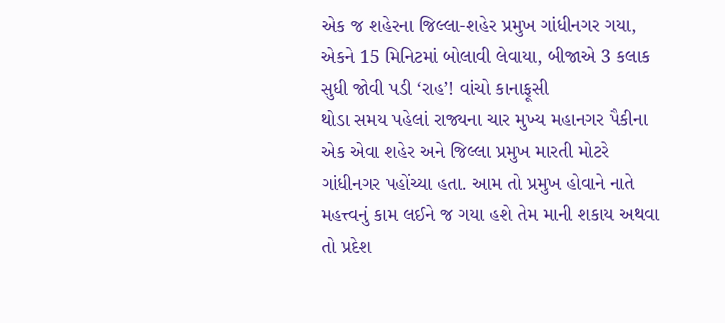એક જ શહેરના જિલ્લા-શહેર પ્રમુખ ગાંધીનગર ગયા, એકને 15 મિનિટમાં બોલાવી લેવાયા, બીજાએ 3 કલાક સુધી જોવી પડી ‘રાહ’! વાંચો કાનાફૂસી
થોડા સમય પહેલાં રાજ્યના ચાર મુખ્ય મહાનગર પૈકીના એક એવા શહેર અને જિલ્લા પ્રમુખ મારતી મોટરે ગાંધીનગર પહોંચ્યા હતા. આમ તો પ્રમુખ હોવાને નાતે મહત્ત્વનું કામ લઈને જ ગયા હશે તેમ માની શકાય અથવા તો પ્રદેશ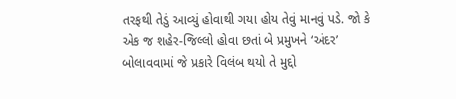તરફથી તેડું આવ્યું હોવાથી ગયા હોય તેવું માનવું પડે. જો કે એક જ શહેર-જિલ્લો હોવા છતાં બે પ્રમુખને ‘અંદર’ બોલાવવામાં જે પ્રકારે વિલંબ થયો તે મુદ્દો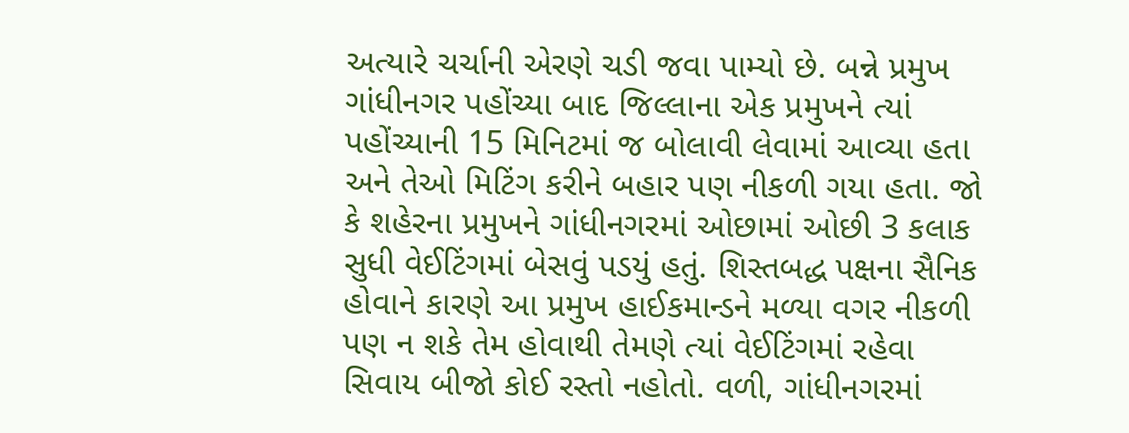અત્યારે ચર્ચાની એરણે ચડી જવા પામ્યો છે. બન્ને પ્રમુખ ગાંધીનગર પહોંચ્યા બાદ જિલ્લાના એક પ્રમુખને ત્યાં પહોંચ્યાની 15 મિનિટમાં જ બોલાવી લેવામાં આવ્યા હતા અને તેઓ મિટિંગ કરીને બહાર પણ નીકળી ગયા હતા. જો કે શહેરના પ્રમુખને ગાંધીનગરમાં ઓછામાં ઓછી 3 કલાક સુધી વેઈટિંગમાં બેસવું પડયું હતું. શિસ્તબદ્ધ પક્ષના સૈનિક હોવાને કારણે આ પ્રમુખ હાઈકમાન્ડને મળ્યા વગર નીકળી પણ ન શકે તેમ હોવાથી તેમણે ત્યાં વેઈટિંગમાં રહેવા સિવાય બીજો કોઈ રસ્તો નહોતો. વળી, ગાંધીનગરમાં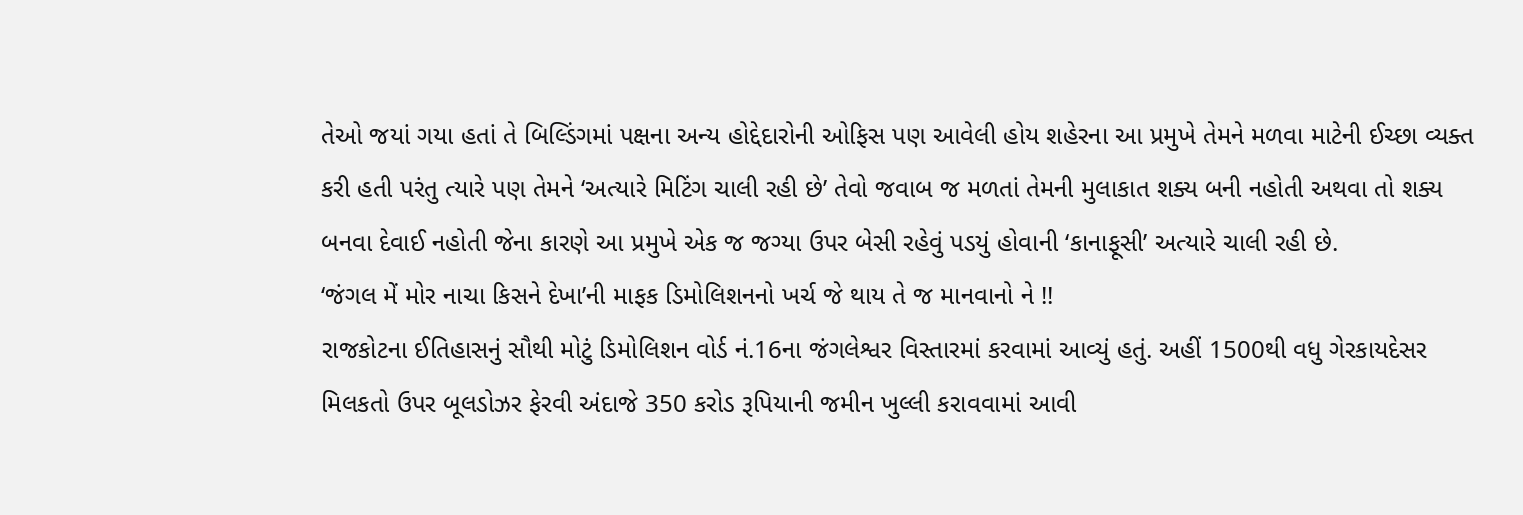તેઓ જયાં ગયા હતાં તે બિલ્ડિંગમાં પક્ષના અન્ય હોદ્દેદારોની ઓફિસ પણ આવેલી હોય શહેરના આ પ્રમુખે તેમને મળવા માટેની ઈચ્છા વ્યક્ત કરી હતી પરંતુ ત્યારે પણ તેમને ‘અત્યારે મિટિંગ ચાલી રહી છે’ તેવો જવાબ જ મળતાં તેમની મુલાકાત શક્ય બની નહોતી અથવા તો શક્ય બનવા દેવાઈ નહોતી જેના કારણે આ પ્રમુખે એક જ જગ્યા ઉપર બેસી રહેવું પડયું હોવાની ‘કાનાફૂસી’ અત્યારે ચાલી રહી છે.
‘જંગલ મેં મોર નાચા કિસને દેખા’ની માફક ડિમોલિશનનો ખર્ચ જે થાય તે જ માનવાનો ને !!
રાજકોટના ઈતિહાસનું સૌથી મોટું ડિમોલિશન વોર્ડ નં.16ના જંગલેશ્વર વિસ્તારમાં કરવામાં આવ્યું હતું. અહીં 1500થી વધુ ગેરકાયદેસર મિલકતો ઉપર બૂલડોઝર ફેરવી અંદાજે 350 કરોડ રૂપિયાની જમીન ખુલ્લી કરાવવામાં આવી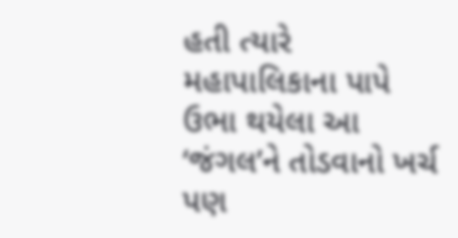હતી ત્યારે મહાપાલિકાના પાપે ઉભા થયેલા આ ‘જંગલ’ને તોડવાનો ખર્ચ પણ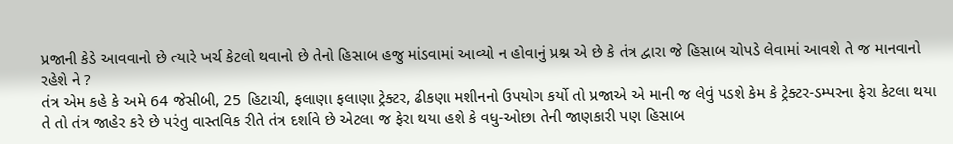પ્રજાની કેડે આવવાનો છે ત્યારે ખર્ચ કેટલો થવાનો છે તેનો હિસાબ હજુ માંડવામાં આવ્યો ન હોવાનું પ્રશ્ન એ છે કે તંત્ર દ્વારા જે હિસાબ ચોપડે લેવામાં આવશે તે જ માનવાનો રહેશે ને ?
તંત્ર એમ કહે કે અમે 64 જેસીબી, 25 હિટાચી, ફલાણા ફલાણા ટ્રેક્ટર, ઢીકણા મશીનનો ઉપયોગ કર્યો તો પ્રજાએ એ માની જ લેવું પડશે કેમ કે ટ્રેક્ટર-ડમ્પરના ફેરા કેટલા થયા તે તો તંત્ર જાહેર કરે છે પરંતુ વાસ્તવિક રીતે તંત્ર દર્શાવે છે એટલા જ ફેરા થયા હશે કે વધુ-ઓછા તેની જાણકારી પણ હિસાબ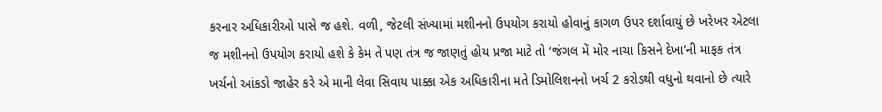કરનાર અધિકારીઓ પાસે જ હશે. વળી, જેટલી સંખ્યામાં મશીનનો ઉપયોગ કરાયો હોવાનું કાગળ ઉપર દર્શાવાયું છે ખરેખર એટલા જ મશીનનો ઉપયોગ કરાયો હશે કે કેમ તે પણ તંત્ર જ જાણતું હોય પ્રજા માટે તો ‘જંગલ મેં મોર નાચા કિસને દેખા’ની માફક તંત્ર ખર્ચનો આંકડો જાહેર કરે એ માની લેવા સિવાય પાક્કા એક અધિકારીના મતે ડિમોલિશનનો ખર્ચ 2 કરોડથી વધુનો થવાનો છે ત્યારે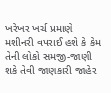ખરેખર ખર્ચ પ્રમાણે મશીનરી વપરાઈ હશે કે કેમ તેની લોકો સમજી-જાણી શકે તેવી જાણકારી જાહેર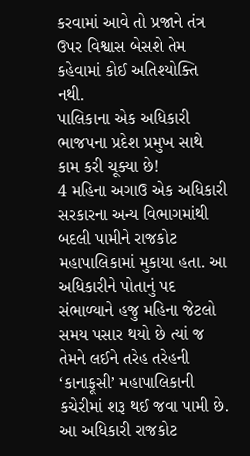કરવામાં આવે તો પ્રજાને તંત્ર ઉપર વિશ્વાસ બેસશે તેમ કહેવામાં કોઈ અતિશ્યોક્તિ નથી.
પાલિકાના એક અધિકારી ભાજપના પ્રદેશ પ્રમુખ સાથે કામ કરી ચૂક્યા છે!
4 મહિના અગાઉ એક અધિકારી સરકારના અન્ય વિભાગમાંથી બદલી પામીને રાજકોટ મહાપાલિકામાં મુકાયા હતા. આ અધિકારીને પોતાનું પદ સંભાળ્યાને હજુ મહિના જેટલો સમય પસાર થયો છે ત્યાં જ તેમને લઈને તરેહ તરેહની ‘કાનાફૂસી’ મહાપાલિકાની કચેરીમાં શરૂ થઈ જવા પામી છે. આ અધિકારી રાજકોટ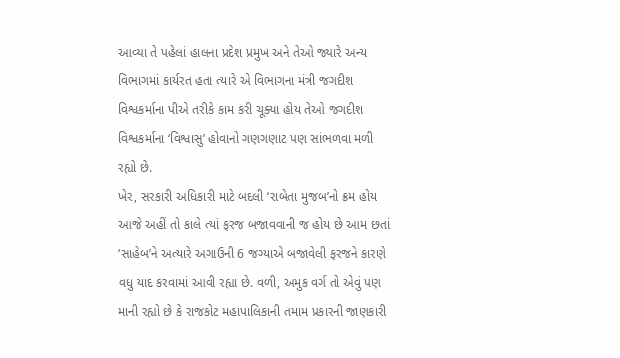આવ્યા તે પહેલાં હાલના પ્રદેશ પ્રમુખ અને તેઓ જ્યારે અન્ય વિભાગમાં કાર્યરત હતા ત્યારે એ વિભાગના મંત્રી જગદીશ વિશ્વકર્માના પીએ તરીકે કામ કરી ચૂક્યા હોય તેઓ જગદીશ વિશ્વકર્માના ‘વિશ્વાસુ’ હોવાનો ગણગણાટ પણ સાંભળવા મળી રહ્યો છે.
ખેર, સરકારી અધિકારી માટે બદલી ‘રાબેતા મુજબ’નો ક્રમ હોય આજે અહીં તો કાલે ત્યાં ફરજ બજાવવાની જ હોય છે આમ છતાં ‘સાહેબ’ને અત્યારે અગાઉની 6 જગ્યાએ બજાવેલી ફરજને કારણે વધુ યાદ કરવામાં આવી રહ્યા છે. વળી, અમુક વર્ગ તો એવું પણ માની રહ્યો છે કે રાજકોટ મહાપાલિકાની તમામ પ્રકારની જાણકારી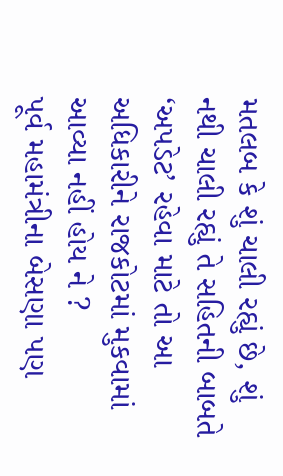મતલબ કે શું ચાલી રહ્યું છે, શું નથી ચાલી રહ્યું તે સહિતની બાબતે ‘અપડેટ’ રહેવા માટે તો આ અધિકારીને રાજકોટમાં મુકવામાં આવ્યા નહીં હોય ને ?
પૂર્વ મહામંત્રીના બેસણા પણ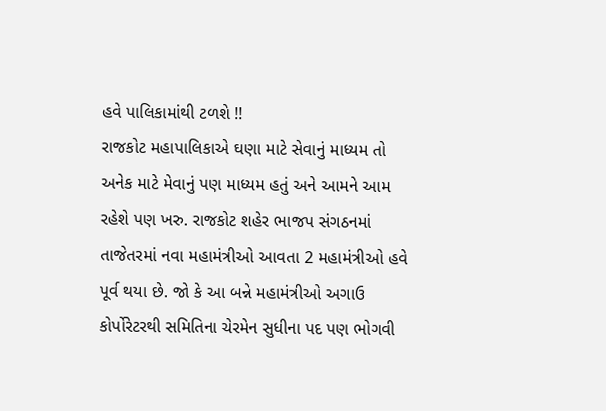હવે પાલિકામાંથી ટળશે !!
રાજકોટ મહાપાલિકાએ ઘણા માટે સેવાનું માધ્યમ તો અનેક માટે મેવાનું પણ માધ્યમ હતું અને આમને આમ રહેશે પણ ખરુ. રાજકોટ શહેર ભાજપ સંગઠનમાં તાજેતરમાં નવા મહામંત્રીઓ આવતા 2 મહામંત્રીઓ હવે પૂર્વ થયા છે. જો કે આ બન્ને મહામંત્રીઓ અગાઉ કોર્પોરેટરથી સમિતિના ચેરમેન સુધીના પદ પણ ભોગવી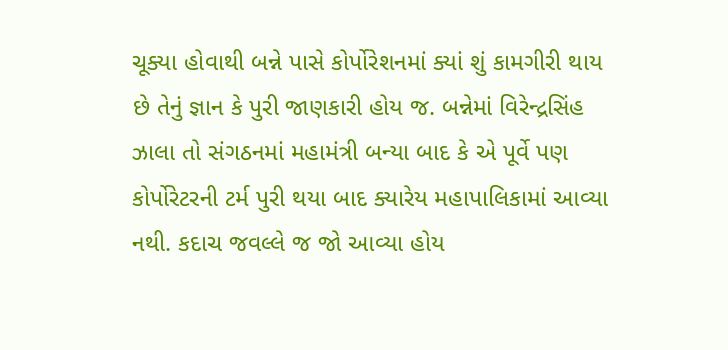ચૂક્યા હોવાથી બન્ને પાસે કોર્પોરેશનમાં ક્યાં શું કામગીરી થાય છે તેનું જ્ઞાન કે પુરી જાણકારી હોય જ. બન્નેમાં વિરેન્દ્રસિંહ ઝાલા તો સંગઠનમાં મહામંત્રી બન્યા બાદ કે એ પૂર્વે પણ કોર્પોરેટરની ટર્મ પુરી થયા બાદ ક્યારેય મહાપાલિકામાં આવ્યા નથી. કદાચ જવલ્લે જ જો આવ્યા હોય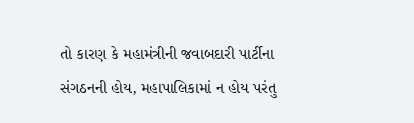તો કારણ કે મહામંત્રીની જવાબદારી પાર્ટીના સંગઠનની હોય, મહાપાલિકામાં ન હોય પરંતુ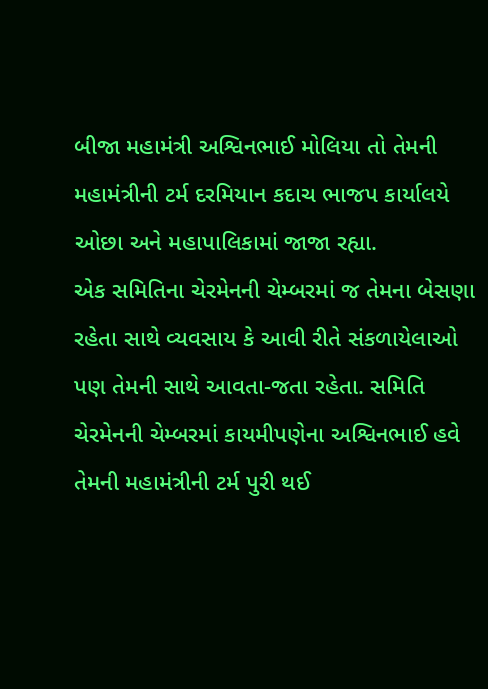બીજા મહામંત્રી અશ્વિનભાઈ મોલિયા તો તેમની મહામંત્રીની ટર્મ દરમિયાન કદાચ ભાજપ કાર્યાલયે ઓછા અને મહાપાલિકામાં જાજા રહ્યા.
એક સમિતિના ચેરમેનની ચેમ્બરમાં જ તેમના બેસણા રહેતા સાથે વ્યવસાય કે આવી રીતે સંકળાયેલાઓ પણ તેમની સાથે આવતા-જતા રહેતા. સમિતિ ચેરમેનની ચેમ્બરમાં કાયમીપણેના અશ્વિનભાઈ હવે તેમની મહામંત્રીની ટર્મ પુરી થઈ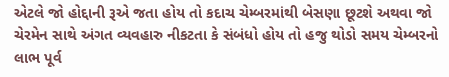એટલે જો હોદ્દાની રૂએ જતા હોય તો કદાચ ચેમ્બરમાંથી બેસણા છૂટશે અથવા જો ચેરમેન સાથે અંગત વ્યવહારુ નીકટતા કે સંબંધો હોય તો હજુ થોડો સમય ચેમ્બરનો લાભ પૂર્વ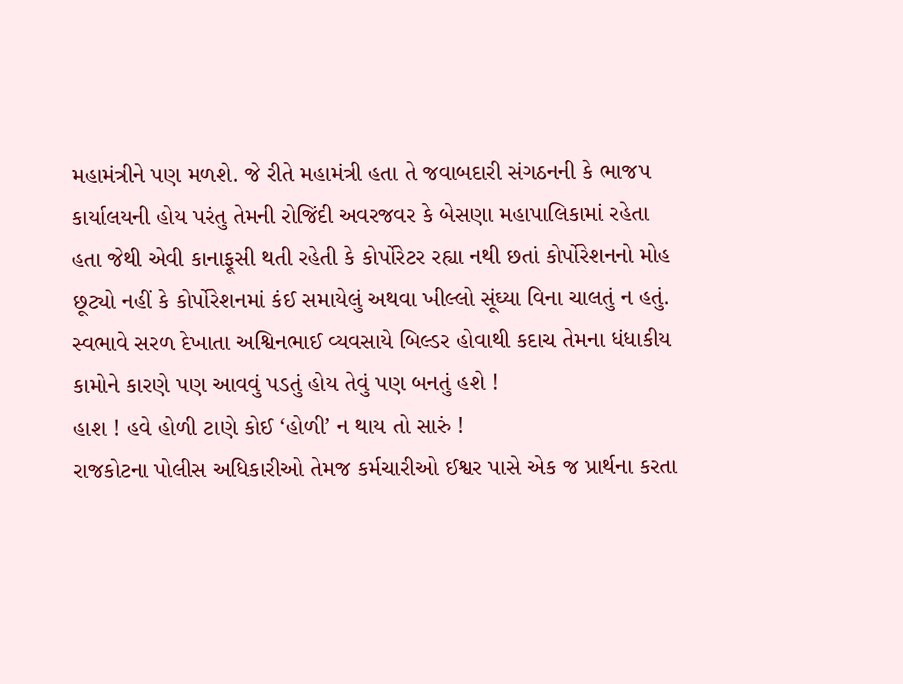મહામંત્રીને પણ મળશે. જે રીતે મહામંત્રી હતા તે જવાબદારી સંગઠનની કે ભાજપ કાર્યાલયની હોય પરંતુ તેમની રોજિંદી અવરજવર કે બેસણા મહાપાલિકામાં રહેતા હતા જેથી એવી કાનાફૂસી થતી રહેતી કે કોર્પોરેટર રહ્યા નથી છતાં કોર્પોરેશનનો મોહ છૂટ્યો નહીં કે કોર્પોરેશનમાં કંઈ સમાયેલું અથવા ખીલ્લો સૂંઘ્યા વિના ચાલતું ન હતું. સ્વભાવે સરળ દેખાતા અશ્વિનભાઈ વ્યવસાયે બિલ્ડર હોવાથી કદાચ તેમના ધંધાકીય કામોને કારણે પણ આવવું પડતું હોય તેવું પણ બનતું હશે !
હાશ ! હવે હોળી ટાણે કોઈ ‘હોળી’ ન થાય તો સારું !
રાજકોટના પોલીસ અધિકારીઓ તેમજ કર્મચારીઓ ઈશ્વર પાસે એક જ પ્રાર્થના કરતા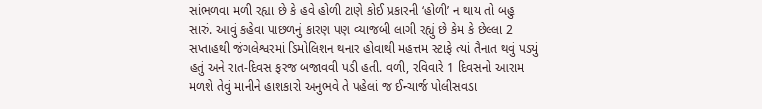સાંભળવા મળી રહ્યા છે કે હવે હોળી ટાણે કોઈ પ્રકારની ‘હોળી’ ન થાય તો બહુ સારું. આવું કહેવા પાછળનું કારણ પણ વ્યાજબી લાગી રહ્યું છે કેમ કે છેલ્લા 2 સપ્તાહથી જંગલેશ્વરમાં ડિમોલિશન થનાર હોવાથી મહત્તમ સ્ટાફે ત્યાં તૈનાત થવું પડયું હતું અને રાત-દિવસ ફરજ બજાવવી પડી હતી. વળી, રવિવારે 1 દિવસનો આરામ મળશે તેવું માનીને હાશકારો અનુભવે તે પહેલાં જ ઈન્ચાર્જ પોલીસવડા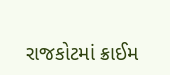રાજકોટમાં ક્રાઈમ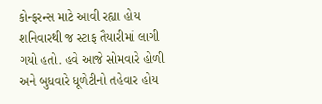કોન્ફરન્સ માટે આવી રહ્યા હોય શનિવારથી જ સ્ટાફ તૈયારીમાં લાગી ગયો હતો. હવે આજે સોમવારે હોળી અને બુધવારે ધૂળેટીનો તહેવાર હોય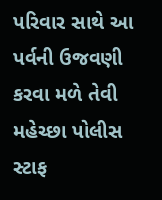પરિવાર સાથે આ પર્વની ઉજવણી કરવા મળે તેવી મહેચ્છા પોલીસ સ્ટાફ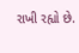રાખી રહ્યો છે.